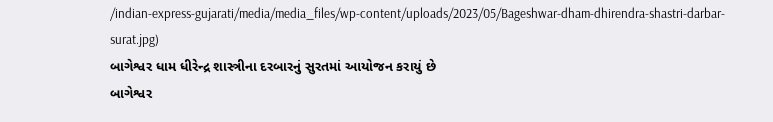/indian-express-gujarati/media/media_files/wp-content/uploads/2023/05/Bageshwar-dham-dhirendra-shastri-darbar-surat.jpg)
બાગેશ્વર ધામ ધીરેન્દ્ર શાસ્ત્રીના દરબારનું સુરતમાં આયોજન કરાયું છે
બાગેશ્વર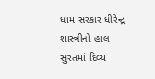ધામ સરકાર ધીરેન્દ્ર શાસ્ત્રીનો હાલ સુરતમાં દિવ્ય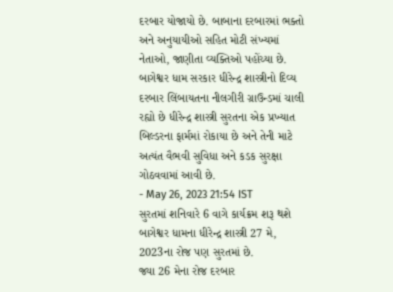દરબાર યોજાયો છે. બાબાના દરબારમાં ભક્તો અને અનુયાયીઓ સહિત મોટી સંખ્યમાં નેતાઓ, જાણીતા વ્યક્તિઓ પહોંચ્યા છે. બાગેશ્વર ધામ સરકાર ધીરેન્દ્ર શાસ્ત્રીનો દિવ્ય દરબાર લિંબાયતના નીલગીરી ગ્રાઉન્ડમાં ચાલી રહ્યો છે ધીરેન્દ્ર શાસ્ત્રી સુરતના એક પ્રખ્યાત બિલ્ડરના ફાર્મમાં રોકાયા છે અને તેની માટે અત્યંત વૈભવી સુવિધા અને કડક સુરક્ષા ગોઠવવામાં આવી છે.
- May 26, 2023 21:54 IST
સુરતમાં શનિવારે 6 વાગે કાર્યક્રમ શરૂ થશે
બાગેશ્વર ધામના ધીરેન્દ્ર શાસ્ત્રી 27 મે, 2023ના રોજ પણ સુરતમાં છે.
જ્યા 26 મેના રોજ દરબાર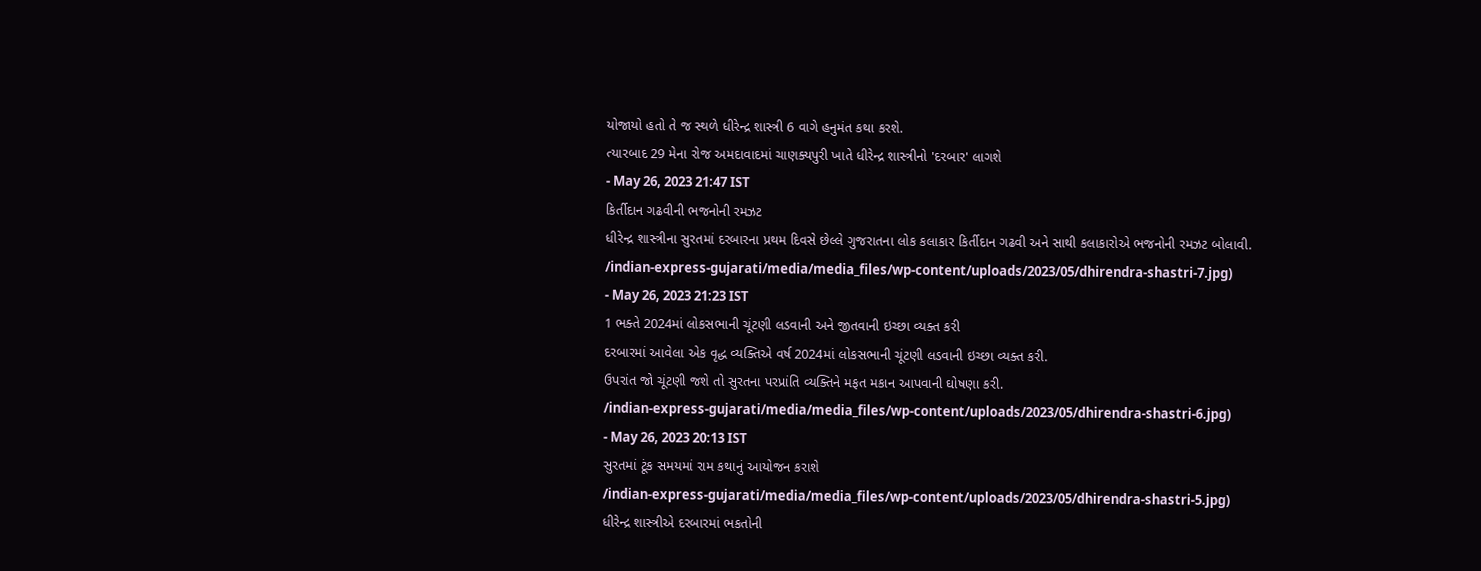યોજાયો હતો તે જ સ્થળે ધીરેન્દ્ર શાસ્ત્રી 6 વાગે હનુમંત કથા કરશે.
ત્યારબાદ 29 મેના રોજ અમદાવાદમાં ચાણક્યપુરી ખાતે ધીરેન્દ્ર શાસ્ત્રીનો 'દરબાર' લાગશે
- May 26, 2023 21:47 IST
કિર્તીદાન ગઢવીની ભજનોની રમઝટ
ધીરેન્દ્ર શાસ્ત્રીના સુરતમાં દરબારના પ્રથમ દિવસે છેલ્લે ગુજરાતના લોક કલાકાર કિર્તીદાન ગઢવી અને સાથી કલાકારોએ ભજનોની રમઝટ બોલાવી.
/indian-express-gujarati/media/media_files/wp-content/uploads/2023/05/dhirendra-shastri-7.jpg)
- May 26, 2023 21:23 IST
1 ભક્તે 2024માં લોકસભાની ચૂંટણી લડવાની અને જીતવાની ઇચ્છા વ્યક્ત કરી
દરબારમાં આવેલા એક વૃદ્ધ વ્યક્તિએ વર્ષ 2024માં લોકસભાની ચૂંટણી લડવાની ઇચ્છા વ્યક્ત કરી.
ઉપરાંત જો ચૂંટણી જશે તો સુરતના પરપ્રાંતિ વ્યક્તિને મફત મકાન આપવાની ઘોષણા કરી.
/indian-express-gujarati/media/media_files/wp-content/uploads/2023/05/dhirendra-shastri-6.jpg)
- May 26, 2023 20:13 IST
સુરતમાં ટૂંક સમયમાં રામ કથાનું આયોજન કરાશે
/indian-express-gujarati/media/media_files/wp-content/uploads/2023/05/dhirendra-shastri-5.jpg)
ધીરેન્દ્ર શાસ્ત્રીએ દરબારમાં ભકતોની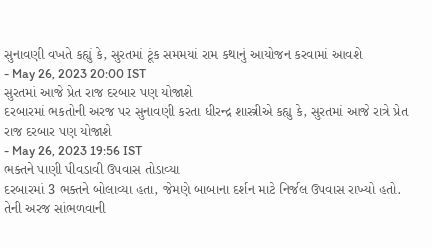સુનાવણી વખતે કહ્યું કે, સુરતમાં ટૂંક સમમયાં રામ કથાનું આયોજન કરવામાં આવશે
- May 26, 2023 20:00 IST
સુરતમાં આજે પ્રેત રાજ દરબાર પણ યોજાશે
દરબારમાં ભકતોની અરજ પર સુનાવણી કરતા ધીરન્દ્ર શાસ્ત્રીએ કહ્યુ કે, સુરતમાં આજે રાત્રે પ્રેત રાજ દરબાર પણ યોજાશે
- May 26, 2023 19:56 IST
ભક્તને પાણી પીવડાવી ઉપવાસ તોડાવ્યા
દરબારમાં 3 ભક્તને બોલાવ્યા હતા, જેમણે બાબાના દર્શન માટે નિર્જલ ઉપવાસ રાખ્યો હતો.
તેની અરજ સાંભળવાની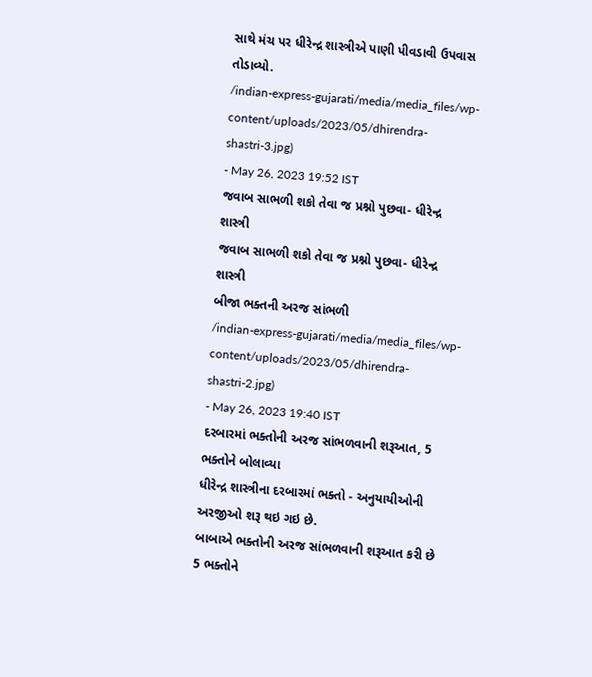સાથે મંચ પર ધીરેન્દ્ર શાસ્ત્રીએ પાણી પીવડાવી ઉપવાસ તોડાવ્યો.
/indian-express-gujarati/media/media_files/wp-content/uploads/2023/05/dhirendra-shastri-3.jpg)
- May 26, 2023 19:52 IST
જવાબ સાભળી શકો તેવા જ પ્રશ્નો પુછવા- ધીરેન્દ્ર શાસ્ત્રી
જવાબ સાભળી શકો તેવા જ પ્રશ્નો પુછવા- ધીરેન્દ્ર શાસ્ત્રી
બીજા ભક્તની અરજ સાંભળી
/indian-express-gujarati/media/media_files/wp-content/uploads/2023/05/dhirendra-shastri-2.jpg)
- May 26, 2023 19:40 IST
દરબારમાં ભક્તોની અરજ સાંભળવાની શરૂઆત, 5 ભક્તોને બોલાવ્યા
ધીરેન્દ્ર શાસ્ત્રીના દરબારમાં ભક્તો - અનુયાયીઓની અરજીઓ શરૂ થઇ ગઇ છે.
બાબાએ ભક્તોની અરજ સાંભળવાની શરૂઆત કરી છે 5 ભક્તોને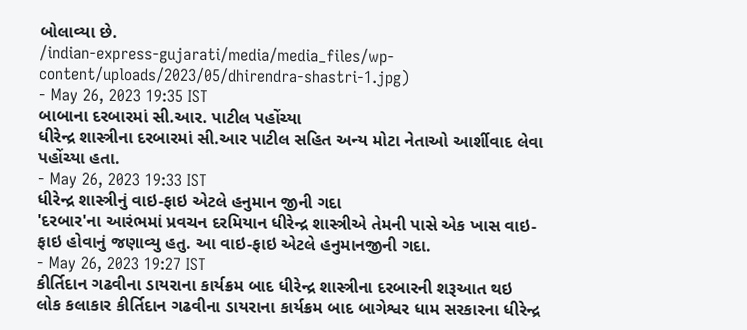બોલાવ્યા છે.
/indian-express-gujarati/media/media_files/wp-content/uploads/2023/05/dhirendra-shastri-1.jpg)
- May 26, 2023 19:35 IST
બાબાના દરબારમાં સી.આર. પાટીલ પહોંચ્યા
ધીરેન્દ્ર શાસ્ત્રીના દરબારમાં સી.આર પાટીલ સહિત અન્ય મોટા નેતાઓ આર્શીવાદ લેવા પહોંચ્યા હતા.
- May 26, 2023 19:33 IST
ધીરેન્દ્ર શાસ્ત્રીનું વાઇ-ફાઇ એટલે હનુમાન જીની ગદા
'દરબાર'ના આરંભમાં પ્રવચન દરમિયાન ધીરેન્દ્ર શાસ્ત્રીએ તેમની પાસે એક ખાસ વાઇ-ફાઇ હોવાનું જણાવ્યુ હતુ. આ વાઇ-ફાઇ એટલે હનુમાનજીની ગદા.
- May 26, 2023 19:27 IST
કીર્તિદાન ગઢવીના ડાયરાના કાર્યક્રમ બાદ ધીરેન્દ્ર શાસ્ત્રીના દરબારની શરૂઆત થઇ
લોક કલાકાર કીર્તિદાન ગઢવીના ડાયરાના કાર્યક્રમ બાદ બાગેશ્વર ધામ સરકારના ધીરેન્દ્ર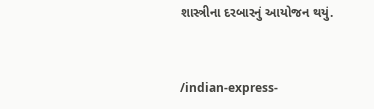શાસ્ત્રીના દરબારનું આયોજન થયું.


/indian-express-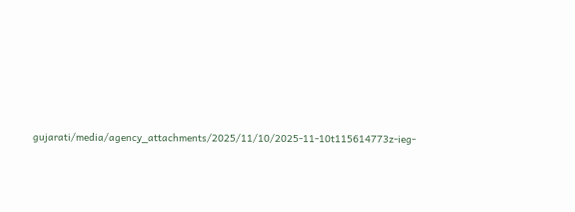gujarati/media/agency_attachments/2025/11/10/2025-11-10t115614773z-ieg-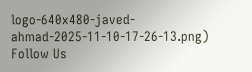logo-640x480-javed-ahmad-2025-11-10-17-26-13.png)
Follow Us